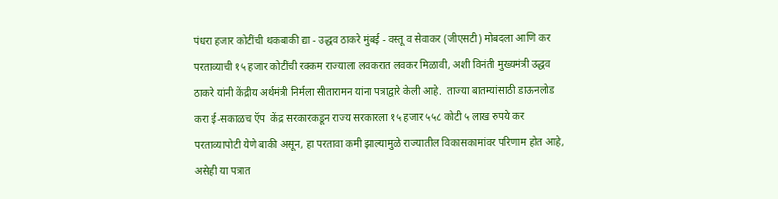पंधरा हजार कोटींची थकबाकी द्या - उद्धव ठाकरे मुंबई - वस्तू व सेवाकर (जीएसटी) मोबदला आणि कर परताव्याची १५ हजार कोटींची रक्कम राज्याला लवकरात लवकर मिळावी, अशी विनंती मुख्यमंत्री उद्धव ठाकरे यांनी केंद्रीय अर्थमंत्री निर्मला सीतारामन यांना पत्राद्वारे केली आहे.  ताज्या बातम्यांसाठी डाऊनलोड करा ई-सकाळच ऍप  केंद्र सरकारकडून राज्य सरकारला १५ हजार ५५८ कोटी ५ लाख रुपये कर परताव्यापोटी येणे बाकी असून, हा परतावा कमी झाल्यामुळे राज्यातील विकासकामांवर परिणाम होत आहे, असेही या पत्रात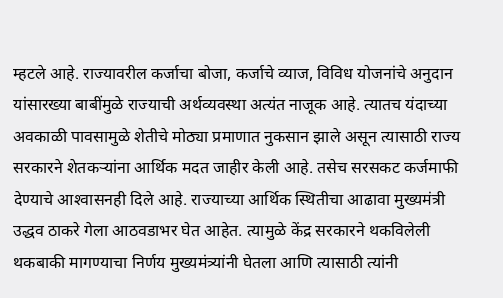म्हटले आहे. राज्यावरील कर्जाचा बोजा, कर्जाचे व्याज, विविध योजनांचे अनुदान यांसारख्या बाबींमुळे राज्याची अर्थव्यवस्था अत्यंत नाजूक आहे. त्यातच यंदाच्या अवकाळी पावसामुळे शेतीचे मोठ्या प्रमाणात नुकसान झाले असून त्यासाठी राज्य सरकारने शेतकऱ्यांना आर्थिक मदत जाहीर केली आहे. तसेच सरसकट कर्जमाफी देण्याचे आश्‍वासनही दिले आहे. राज्याच्या आर्थिक स्थितीचा आढावा मुख्यमंत्री उद्धव ठाकरे गेला आठवडाभर घेत आहेत. त्यामुळे केंद्र सरकारने थकविलेली थकबाकी मागण्याचा निर्णय मुख्यमंत्र्यांनी घेतला आणि त्यासाठी त्यांनी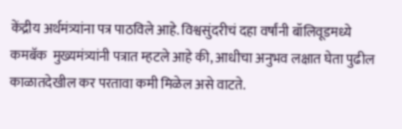केंद्रीय अर्थमंत्र्यांना पत्र पाठविले आहे. विश्वसुंदरीचं दहा वर्षांनी बॉलिवूडमध्ये कमबॅक  मुख्यमंत्र्यांनी पत्रात म्हटले आहे की, आधीचा अनुभव लक्षात घेता पुढील काळातदेखील कर परतावा कमी मिळेल असे वाटते.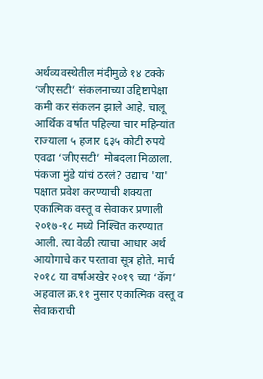अर्थव्यवस्थेतील मंदीमुळे १४ टक्के ‘जीएसटी’ संकलनाच्या उद्दिष्टापेक्षा कमी कर संकलन झाले आहे. चालू आर्थिक वर्षात पहिल्या चार महिन्यांत राज्याला ५ हजार ६३५ कोटी रुपये एवढा ‘जीएसटी’ मोबदला मिळाला.  पंकजा मुंडे यांचं ठरलं? उद्याच 'या' पक्षात प्रवेश करण्याची शक्यता एकात्मिक वस्तू व सेवाकर प्रणाली २०१७-१८ मध्ये निश्‍चित करण्यात आली. त्या वेळी त्याचा आधार अर्थ आयोगाचे कर परतावा सूत्र होते. मार्च २०१८ या वर्षाअखेर २०१९ च्या ‘कॅग’ अहवाल क्र.११ नुसार एकात्मिक वस्तू व सेवाकराची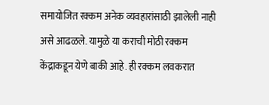समायोजित रक्कम अनेक व्यवहारांसाठी झालेली नाही असे आढळले. यामुळे या कराची मोठी रक्कम केंद्राकडून येणे बाकी आहे. ही रक्कम लवकरात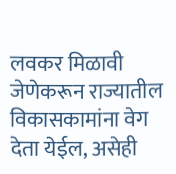लवकर मिळावी जेणेकरून राज्यातील विकासकामांना वेग देता येईल, असेही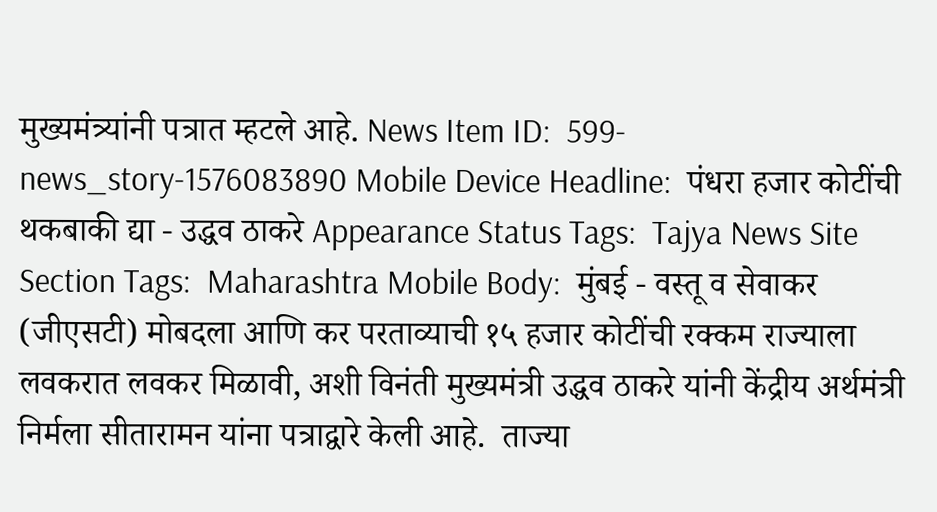मुख्यमंत्र्यांनी पत्रात म्हटले आहे. News Item ID:  599-news_story-1576083890 Mobile Device Headline:  पंधरा हजार कोटींची थकबाकी द्या - उद्धव ठाकरे Appearance Status Tags:  Tajya News Site Section Tags:  Maharashtra Mobile Body:  मुंबई - वस्तू व सेवाकर (जीएसटी) मोबदला आणि कर परताव्याची १५ हजार कोटींची रक्कम राज्याला लवकरात लवकर मिळावी, अशी विनंती मुख्यमंत्री उद्धव ठाकरे यांनी केंद्रीय अर्थमंत्री निर्मला सीतारामन यांना पत्राद्वारे केली आहे.  ताज्या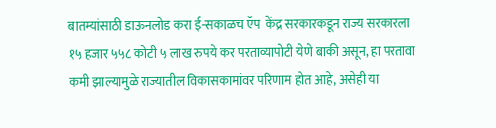बातम्यांसाठी डाऊनलोड करा ई-सकाळच ऍप  केंद्र सरकारकडून राज्य सरकारला १५ हजार ५५८ कोटी ५ लाख रुपये कर परताव्यापोटी येणे बाकी असून, हा परतावा कमी झाल्यामुळे राज्यातील विकासकामांवर परिणाम होत आहे, असेही या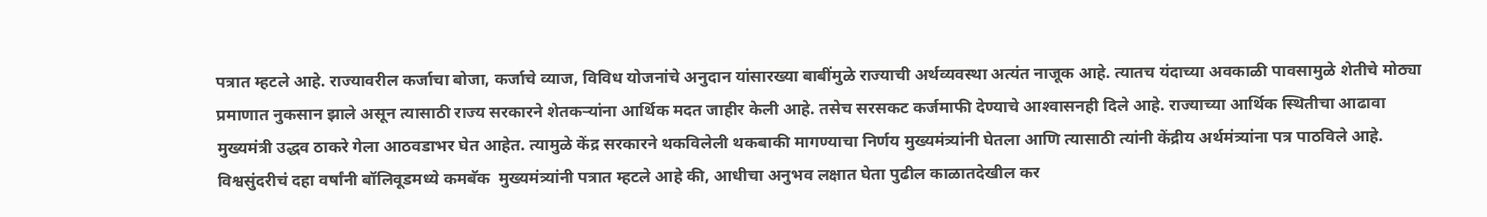पत्रात म्हटले आहे. राज्यावरील कर्जाचा बोजा, कर्जाचे व्याज, विविध योजनांचे अनुदान यांसारख्या बाबींमुळे राज्याची अर्थव्यवस्था अत्यंत नाजूक आहे. त्यातच यंदाच्या अवकाळी पावसामुळे शेतीचे मोठ्या प्रमाणात नुकसान झाले असून त्यासाठी राज्य सरकारने शेतकऱ्यांना आर्थिक मदत जाहीर केली आहे. तसेच सरसकट कर्जमाफी देण्याचे आश्‍वासनही दिले आहे. राज्याच्या आर्थिक स्थितीचा आढावा मुख्यमंत्री उद्धव ठाकरे गेला आठवडाभर घेत आहेत. त्यामुळे केंद्र सरकारने थकविलेली थकबाकी मागण्याचा निर्णय मुख्यमंत्र्यांनी घेतला आणि त्यासाठी त्यांनी केंद्रीय अर्थमंत्र्यांना पत्र पाठविले आहे. विश्वसुंदरीचं दहा वर्षांनी बॉलिवूडमध्ये कमबॅक  मुख्यमंत्र्यांनी पत्रात म्हटले आहे की, आधीचा अनुभव लक्षात घेता पुढील काळातदेखील कर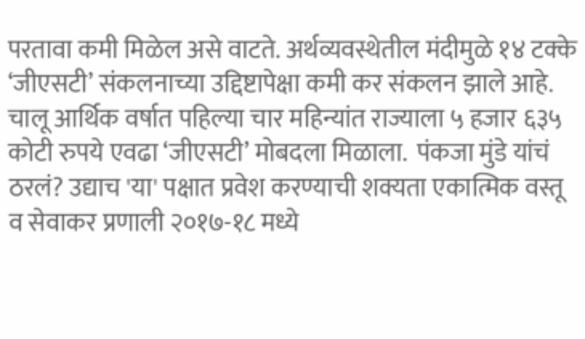परतावा कमी मिळेल असे वाटते. अर्थव्यवस्थेतील मंदीमुळे १४ टक्के ‘जीएसटी’ संकलनाच्या उद्दिष्टापेक्षा कमी कर संकलन झाले आहे. चालू आर्थिक वर्षात पहिल्या चार महिन्यांत राज्याला ५ हजार ६३५ कोटी रुपये एवढा ‘जीएसटी’ मोबदला मिळाला.  पंकजा मुंडे यांचं ठरलं? उद्याच 'या' पक्षात प्रवेश करण्याची शक्यता एकात्मिक वस्तू व सेवाकर प्रणाली २०१७-१८ मध्ये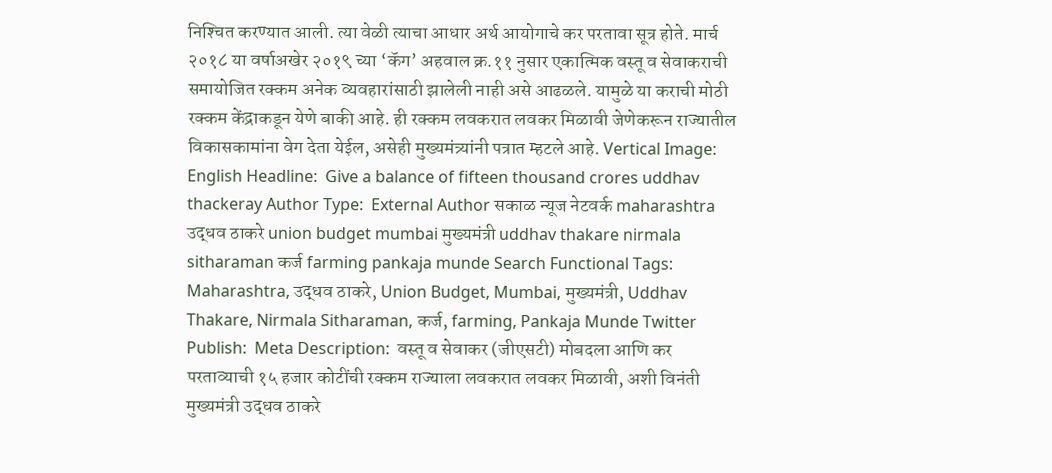निश्‍चित करण्यात आली. त्या वेळी त्याचा आधार अर्थ आयोगाचे कर परतावा सूत्र होते. मार्च २०१८ या वर्षाअखेर २०१९ च्या ‘कॅग’ अहवाल क्र.११ नुसार एकात्मिक वस्तू व सेवाकराची समायोजित रक्कम अनेक व्यवहारांसाठी झालेली नाही असे आढळले. यामुळे या कराची मोठी रक्कम केंद्राकडून येणे बाकी आहे. ही रक्कम लवकरात लवकर मिळावी जेणेकरून राज्यातील विकासकामांना वेग देता येईल, असेही मुख्यमंत्र्यांनी पत्रात म्हटले आहे. Vertical Image:  English Headline:  Give a balance of fifteen thousand crores uddhav thackeray Author Type:  External Author सकाळ न्यूज नेटवर्क maharashtra उद्धव ठाकरे union budget mumbai मुख्यमंत्री uddhav thakare nirmala sitharaman कर्ज farming pankaja munde Search Functional Tags:  Maharashtra, उद्धव ठाकरे, Union Budget, Mumbai, मुख्यमंत्री, Uddhav Thakare, Nirmala Sitharaman, कर्ज, farming, Pankaja Munde Twitter Publish:  Meta Description:  वस्तू व सेवाकर (जीएसटी) मोबदला आणि कर परताव्याची १५ हजार कोटींची रक्कम राज्याला लवकरात लवकर मिळावी, अशी विनंती मुख्यमंत्री उद्धव ठाकरे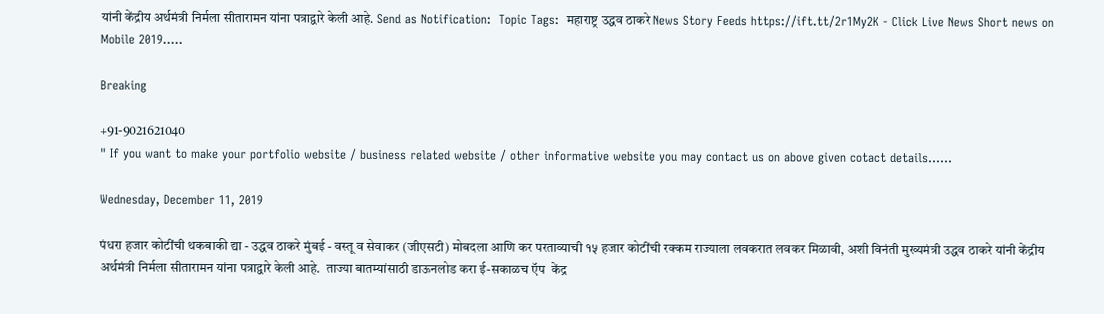यांनी केंद्रीय अर्थमंत्री निर्मला सीतारामन यांना पत्राद्वारे केली आहे. Send as Notification:  Topic Tags:  महाराष्ट्र उद्धव ठाकरे News Story Feeds https://ift.tt/2r1My2K - Click Live News Short news on Mobile 2019.....

Breaking

+91-9021621040
" If you want to make your portfolio website / business related website / other informative website you may contact us on above given cotact details......

Wednesday, December 11, 2019

पंधरा हजार कोटींची थकबाकी द्या - उद्धव ठाकरे मुंबई - वस्तू व सेवाकर (जीएसटी) मोबदला आणि कर परताव्याची १५ हजार कोटींची रक्कम राज्याला लवकरात लवकर मिळावी, अशी विनंती मुख्यमंत्री उद्धव ठाकरे यांनी केंद्रीय अर्थमंत्री निर्मला सीतारामन यांना पत्राद्वारे केली आहे.  ताज्या बातम्यांसाठी डाऊनलोड करा ई-सकाळच ऍप  केंद्र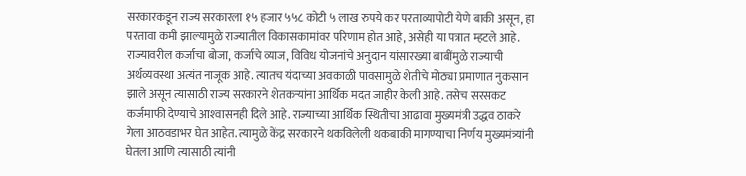सरकारकडून राज्य सरकारला १५ हजार ५५८ कोटी ५ लाख रुपये कर परताव्यापोटी येणे बाकी असून, हा परतावा कमी झाल्यामुळे राज्यातील विकासकामांवर परिणाम होत आहे, असेही या पत्रात म्हटले आहे. राज्यावरील कर्जाचा बोजा, कर्जाचे व्याज, विविध योजनांचे अनुदान यांसारख्या बाबींमुळे राज्याची अर्थव्यवस्था अत्यंत नाजूक आहे. त्यातच यंदाच्या अवकाळी पावसामुळे शेतीचे मोठ्या प्रमाणात नुकसान झाले असून त्यासाठी राज्य सरकारने शेतकऱ्यांना आर्थिक मदत जाहीर केली आहे. तसेच सरसकट कर्जमाफी देण्याचे आश्‍वासनही दिले आहे. राज्याच्या आर्थिक स्थितीचा आढावा मुख्यमंत्री उद्धव ठाकरे गेला आठवडाभर घेत आहेत. त्यामुळे केंद्र सरकारने थकविलेली थकबाकी मागण्याचा निर्णय मुख्यमंत्र्यांनी घेतला आणि त्यासाठी त्यांनी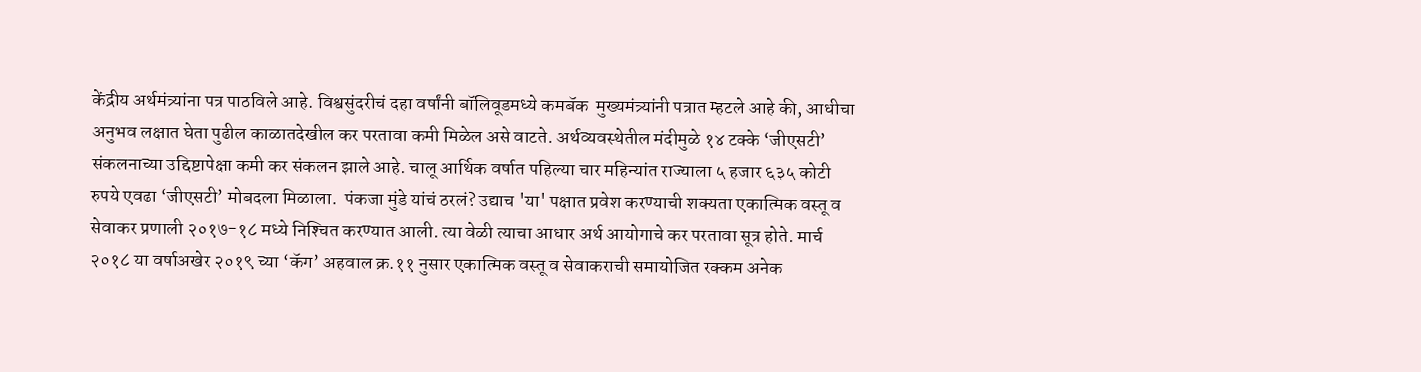केंद्रीय अर्थमंत्र्यांना पत्र पाठविले आहे. विश्वसुंदरीचं दहा वर्षांनी बॉलिवूडमध्ये कमबॅक  मुख्यमंत्र्यांनी पत्रात म्हटले आहे की, आधीचा अनुभव लक्षात घेता पुढील काळातदेखील कर परतावा कमी मिळेल असे वाटते. अर्थव्यवस्थेतील मंदीमुळे १४ टक्के ‘जीएसटी’ संकलनाच्या उद्दिष्टापेक्षा कमी कर संकलन झाले आहे. चालू आर्थिक वर्षात पहिल्या चार महिन्यांत राज्याला ५ हजार ६३५ कोटी रुपये एवढा ‘जीएसटी’ मोबदला मिळाला.  पंकजा मुंडे यांचं ठरलं? उद्याच 'या' पक्षात प्रवेश करण्याची शक्यता एकात्मिक वस्तू व सेवाकर प्रणाली २०१७-१८ मध्ये निश्‍चित करण्यात आली. त्या वेळी त्याचा आधार अर्थ आयोगाचे कर परतावा सूत्र होते. मार्च २०१८ या वर्षाअखेर २०१९ च्या ‘कॅग’ अहवाल क्र.११ नुसार एकात्मिक वस्तू व सेवाकराची समायोजित रक्कम अनेक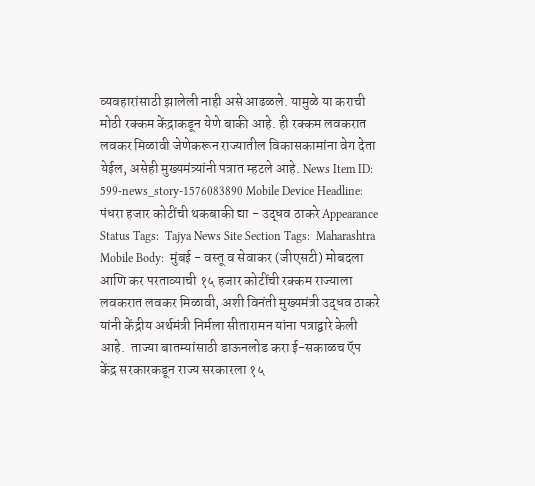व्यवहारांसाठी झालेली नाही असे आढळले. यामुळे या कराची मोठी रक्कम केंद्राकडून येणे बाकी आहे. ही रक्कम लवकरात लवकर मिळावी जेणेकरून राज्यातील विकासकामांना वेग देता येईल, असेही मुख्यमंत्र्यांनी पत्रात म्हटले आहे. News Item ID:  599-news_story-1576083890 Mobile Device Headline:  पंधरा हजार कोटींची थकबाकी द्या - उद्धव ठाकरे Appearance Status Tags:  Tajya News Site Section Tags:  Maharashtra Mobile Body:  मुंबई - वस्तू व सेवाकर (जीएसटी) मोबदला आणि कर परताव्याची १५ हजार कोटींची रक्कम राज्याला लवकरात लवकर मिळावी, अशी विनंती मुख्यमंत्री उद्धव ठाकरे यांनी केंद्रीय अर्थमंत्री निर्मला सीतारामन यांना पत्राद्वारे केली आहे.  ताज्या बातम्यांसाठी डाऊनलोड करा ई-सकाळच ऍप  केंद्र सरकारकडून राज्य सरकारला १५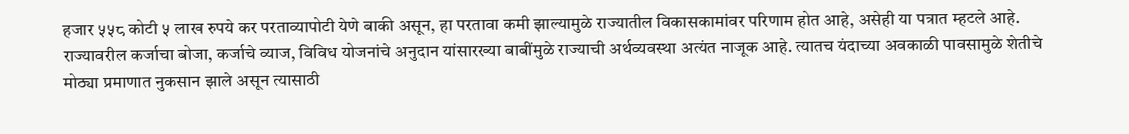हजार ५५८ कोटी ५ लाख रुपये कर परताव्यापोटी येणे बाकी असून, हा परतावा कमी झाल्यामुळे राज्यातील विकासकामांवर परिणाम होत आहे, असेही या पत्रात म्हटले आहे. राज्यावरील कर्जाचा बोजा, कर्जाचे व्याज, विविध योजनांचे अनुदान यांसारख्या बाबींमुळे राज्याची अर्थव्यवस्था अत्यंत नाजूक आहे. त्यातच यंदाच्या अवकाळी पावसामुळे शेतीचे मोठ्या प्रमाणात नुकसान झाले असून त्यासाठी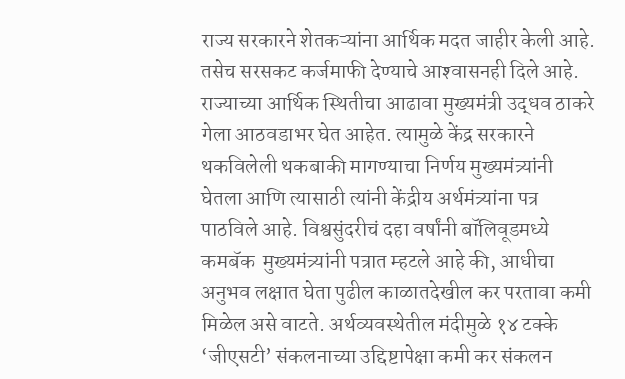राज्य सरकारने शेतकऱ्यांना आर्थिक मदत जाहीर केली आहे. तसेच सरसकट कर्जमाफी देण्याचे आश्‍वासनही दिले आहे. राज्याच्या आर्थिक स्थितीचा आढावा मुख्यमंत्री उद्धव ठाकरे गेला आठवडाभर घेत आहेत. त्यामुळे केंद्र सरकारने थकविलेली थकबाकी मागण्याचा निर्णय मुख्यमंत्र्यांनी घेतला आणि त्यासाठी त्यांनी केंद्रीय अर्थमंत्र्यांना पत्र पाठविले आहे. विश्वसुंदरीचं दहा वर्षांनी बॉलिवूडमध्ये कमबॅक  मुख्यमंत्र्यांनी पत्रात म्हटले आहे की, आधीचा अनुभव लक्षात घेता पुढील काळातदेखील कर परतावा कमी मिळेल असे वाटते. अर्थव्यवस्थेतील मंदीमुळे १४ टक्के ‘जीएसटी’ संकलनाच्या उद्दिष्टापेक्षा कमी कर संकलन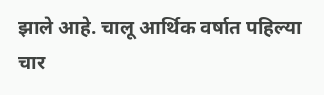झाले आहे. चालू आर्थिक वर्षात पहिल्या चार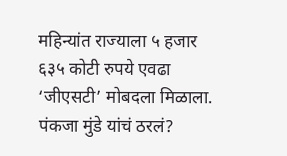महिन्यांत राज्याला ५ हजार ६३५ कोटी रुपये एवढा ‘जीएसटी’ मोबदला मिळाला.  पंकजा मुंडे यांचं ठरलं?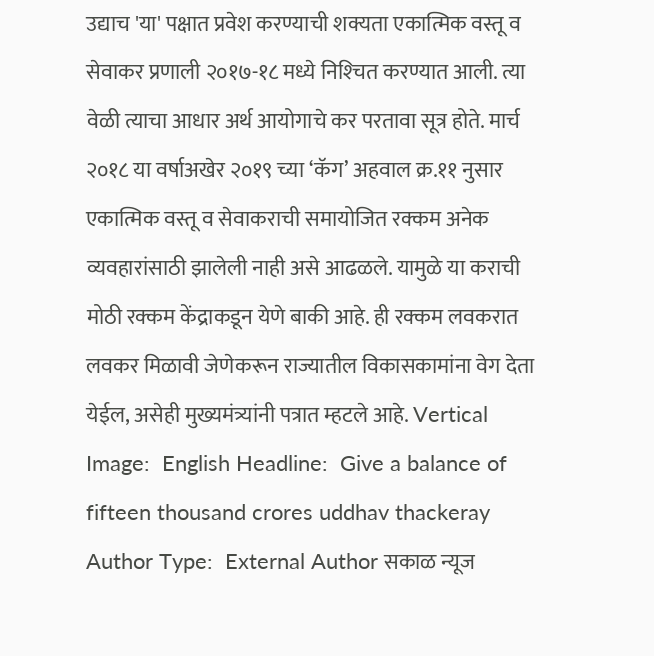उद्याच 'या' पक्षात प्रवेश करण्याची शक्यता एकात्मिक वस्तू व सेवाकर प्रणाली २०१७-१८ मध्ये निश्‍चित करण्यात आली. त्या वेळी त्याचा आधार अर्थ आयोगाचे कर परतावा सूत्र होते. मार्च २०१८ या वर्षाअखेर २०१९ च्या ‘कॅग’ अहवाल क्र.११ नुसार एकात्मिक वस्तू व सेवाकराची समायोजित रक्कम अनेक व्यवहारांसाठी झालेली नाही असे आढळले. यामुळे या कराची मोठी रक्कम केंद्राकडून येणे बाकी आहे. ही रक्कम लवकरात लवकर मिळावी जेणेकरून राज्यातील विकासकामांना वेग देता येईल, असेही मुख्यमंत्र्यांनी पत्रात म्हटले आहे. Vertical Image:  English Headline:  Give a balance of fifteen thousand crores uddhav thackeray Author Type:  External Author सकाळ न्यूज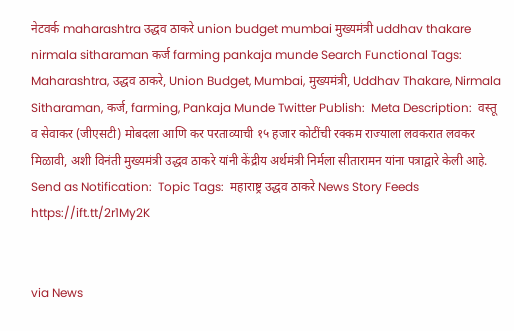नेटवर्क maharashtra उद्धव ठाकरे union budget mumbai मुख्यमंत्री uddhav thakare nirmala sitharaman कर्ज farming pankaja munde Search Functional Tags:  Maharashtra, उद्धव ठाकरे, Union Budget, Mumbai, मुख्यमंत्री, Uddhav Thakare, Nirmala Sitharaman, कर्ज, farming, Pankaja Munde Twitter Publish:  Meta Description:  वस्तू व सेवाकर (जीएसटी) मोबदला आणि कर परताव्याची १५ हजार कोटींची रक्कम राज्याला लवकरात लवकर मिळावी, अशी विनंती मुख्यमंत्री उद्धव ठाकरे यांनी केंद्रीय अर्थमंत्री निर्मला सीतारामन यांना पत्राद्वारे केली आहे. Send as Notification:  Topic Tags:  महाराष्ट्र उद्धव ठाकरे News Story Feeds https://ift.tt/2r1My2K


via News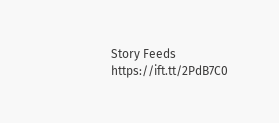Story Feeds https://ift.tt/2PdB7C0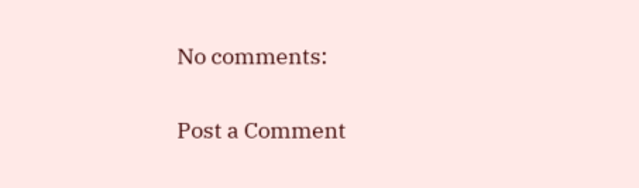No comments:

Post a Comment